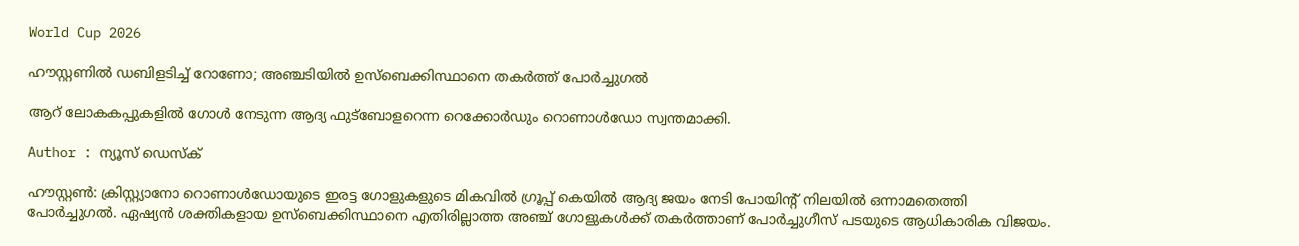World Cup 2026

ഹൗസ്റ്റണിൽ ഡബിളടിച്ച് റോണോ; അഞ്ചടിയിൽ ഉസ്ബെക്കിസ്ഥാനെ തകർത്ത് പോർച്ചുഗൽ

ആറ് ലോകകപ്പുകളിൽ ഗോൾ നേടുന്ന ആദ്യ ഫുട്ബോളറെന്ന റെക്കോർഡും റൊണാൾഡോ സ്വന്തമാക്കി.

Author : ന്യൂസ് ഡെസ്ക്

ഹൗസ്റ്റൺ: ക്രിസ്റ്റ്യാനോ റൊണാൾഡോയുടെ ഇരട്ട ഗോളുകളുടെ മികവിൽ ഗ്രൂപ്പ് കെയിൽ ആദ്യ ജയം നേടി പോയിൻ്റ് നിലയിൽ ഒന്നാമതെത്തി പോർച്ചുഗൽ. ഏഷ്യൻ ശക്തികളായ ഉസ്ബെക്കിസ്ഥാനെ എതിരില്ലാത്ത അഞ്ച് ഗോളുകൾക്ക് തകർത്താണ് പോർച്ചുഗീസ് പടയുടെ ആധികാരിക വിജയം.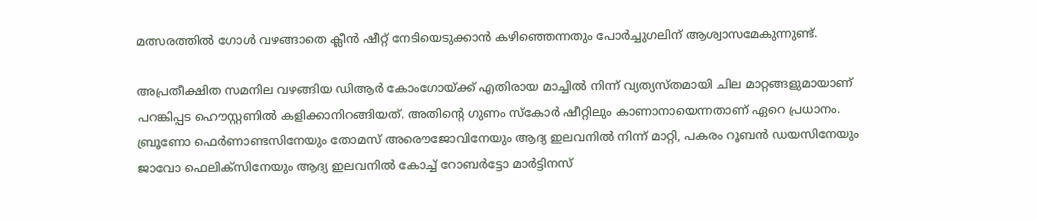മത്സരത്തിൽ ഗോൾ വഴങ്ങാതെ ക്ലീൻ ഷീറ്റ് നേടിയെടുക്കാൻ കഴിഞ്ഞെന്നതും പോർച്ചുഗലിന് ആശ്വാസമേകുന്നുണ്ട്.

അപ്രതീക്ഷിത സമനില വഴങ്ങിയ ഡിആർ കോംഗോയ്ക്ക് എതിരായ മാച്ചിൽ നിന്ന് വ്യത്യസ്തമായി ചില മാറ്റങ്ങളുമായാണ് പറങ്കിപ്പട ഹൌസ്റ്റണിൽ കളിക്കാനിറങ്ങിയത്. അതിൻ്റെ ഗുണം സ്കോർ ഷീറ്റിലും കാണാനായെന്നതാണ് ഏറെ പ്രധാനം. ബ്രൂണോ ഫെർണാണ്ടസിനേയും തോമസ് അരൌജോവിനേയും ആദ്യ ഇലവനിൽ നിന്ന് മാറ്റി, പകരം റൂബൻ ഡയസിനേയും ജാവോ ഫെലിക്സിനേയും ആദ്യ ഇലവനിൽ കോച്ച് റോബർട്ടോ മാർട്ടിനസ്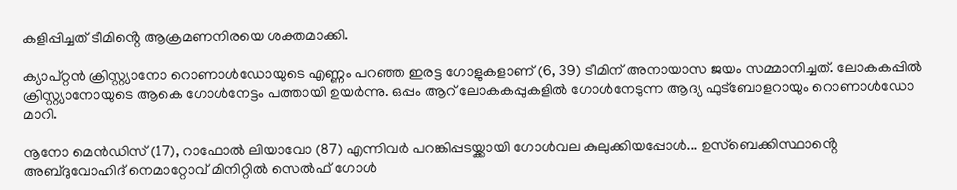കളിപ്പിച്ചത് ടീമിൻ്റെ ആക്രമണനിരയെ ശക്തമാക്കി.

ക്യാപ്റ്റൻ ക്രിസ്റ്റ്യാനോ റൊണാൾഡോയുടെ എണ്ണം പറഞ്ഞ ഇരട്ട ഗോളുകളാണ് (6, 39) ടീമിന് അനായാസ ജയം സമ്മാനിച്ചത്. ലോകകപ്പിൽ ക്രിസ്റ്റ്യാനോയുടെ ആകെ ഗോൾനേട്ടം പത്തായി ഉയർന്നു. ഒപ്പം ആറ് ലോകകപ്പുകളിൽ ഗോൾനേടുന്ന ആദ്യ ഫുട്ബോളറായും റൊണാൾഡോ മാറി.

നൂനോ മെൻഡിസ് (17), റാഫോൽ ലിയാവോ (87) എന്നിവർ പറങ്കിപ്പടയ്ക്കായി ഗോൾവല കുലുക്കിയപ്പോൾ... ഉസ്ബെക്കിസ്ഥാൻ്റെ അബ്ദുവോഹിദ് നെമാറ്റോവ് മിനിറ്റിൽ സെൽഫ് ഗോൾ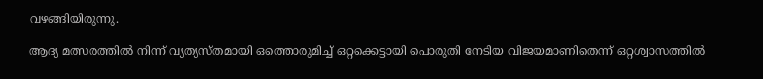വഴങ്ങിയിരുന്നു.

ആദ്യ മത്സരത്തിൽ നിന്ന് വ്യത്യസ്തമായി ഒത്തൊരുമിച്ച് ഒറ്റക്കെട്ടായി പൊരുതി നേടിയ വിജയമാണിതെന്ന് ഒറ്റശ്വാസത്തിൽ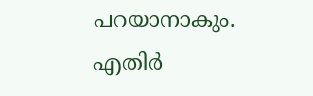പറയാനാകും. എതിർ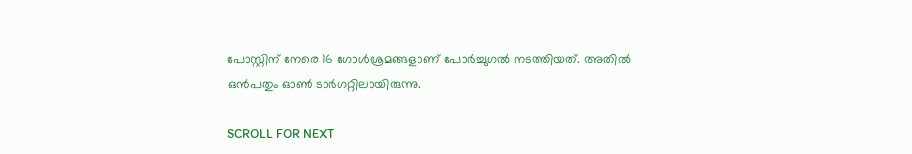പോസ്റ്റിന് നേരെ 16 ഗോൾശ്രമങ്ങളാണ് പോർച്ചുഗൽ നടത്തിയത്. അതിൽ ഒൻപതും ഓൺ ടാർഗറ്റിലായിരുന്നു.

SCROLL FOR NEXT